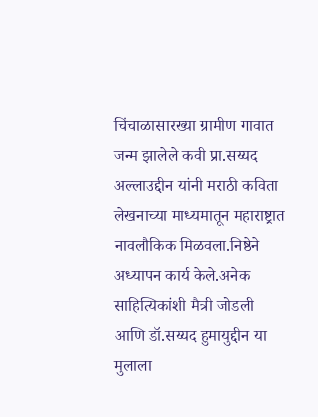चिंचाळासारख्या ग्रामीण गावात जन्म झालेले कवी प्रा.सय्यद अल्लाउद्दीन यांनी मराठी कविता लेखनाच्या माध्यमातून महाराष्ट्रात नावलौकिक मिळवला.निष्ठेने अध्यापन कार्य केले.अनेक साहित्यिकांशी मैत्री जोडली आणि डॉ.सय्यद हुमायुद्दीन या मुलाला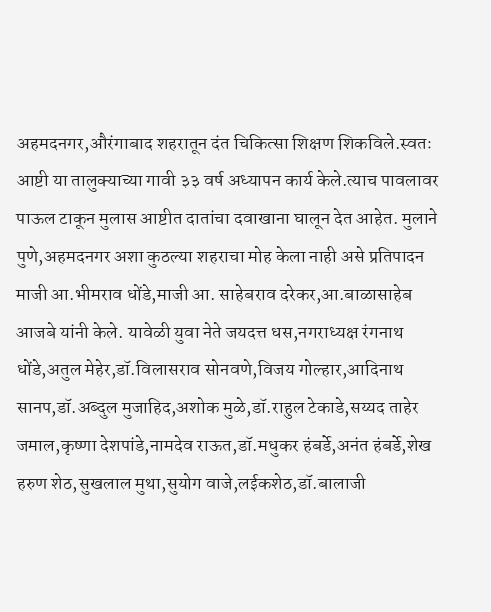अहमदनगर,औरंगाबाद शहरातून दंत चिकित्सा शिक्षण शिकविले.स्वतः आष्टी या तालुक्याच्या गावी ३३ वर्ष अध्यापन कार्य केले.त्याच पावलावर पाऊल टाकून मुलास आष्टीत दातांचा दवाखाना घालून देत आहेत. मुलाने पुणे,अहमदनगर अशा कुठल्या शहराचा मोह केला नाही असे प्रतिपादन माजी आ.भीमराव धोंडे,माजी आ. साहेबराव दरेकर,आ.बाळासाहेब आजबे यांनी केले. यावेळी युवा नेते जयदत्त धस,नगराध्यक्ष रंगनाथ धोंडे,अतुल मेहेर,डॉ.विलासराव सोनवणे,विजय गोल्हार,आदिनाथ सानप,डॉ.अब्दुल मुजाहिद,अशोक मुळे,डॉ.राहुल टेकाडे,सय्यद ताहेर जमाल,कृष्णा देशपांडे,नामदेव राऊत,डॉ.मधुकर हंबर्डे,अनंत हंबर्डे,शेख हरुण शेठ,सुखलाल मुथा,सुयोग वाजे,लईकशेठ,डॉ.बालाजी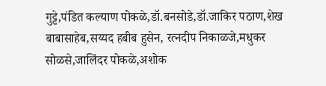गुट्टे,पंडित कल्याण पोकळे,डॉ.बनसोडे,डॉ.जाकिर पठाण,शेख बाबासाहेब,सय्यद हबीब हुसेन, रत्नदीप निकाळजे,मधुकर सोळसे,जालिंदर पोकळे,अशोक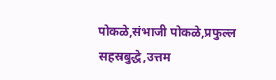पोकळे,संभाजी पोकळे,प्रफुल्ल सहस्रबुद्धे,उत्तम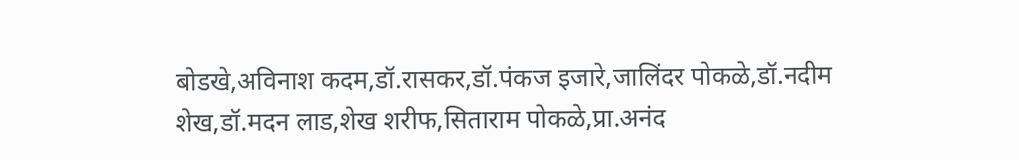बोडखे,अविनाश कदम,डॉ.रासकर,डॉ.पंकज इजारे,जालिंदर पोकळे,डॉ.नदीम शेख,डॉ.मदन लाड,शेख शरीफ,सिताराम पोकळे,प्रा.अनंद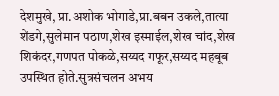देशमुखे, प्रा.अशोक भोगाडे,प्रा.बबन उकले,तात्या शेंडगे,सुलेमान पठाण,शेख इस्माईल,शेख चांद,शेख शिकंदर,गणपत पोकळे,सय्यद गफूर,सय्यद महबूब उपस्थित होते.सुत्रसंचलन अभय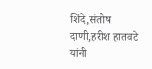शिंदे,संतोष दाणी,हरीश हातवटे यांनी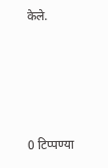केले.




0 टिप्पण्या